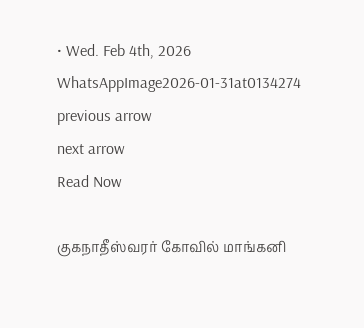• Wed. Feb 4th, 2026
WhatsAppImage2026-01-31at0134274
previous arrow
next arrow
Read Now

குகநாதீஸ்வரர் கோவில் மாங்கனி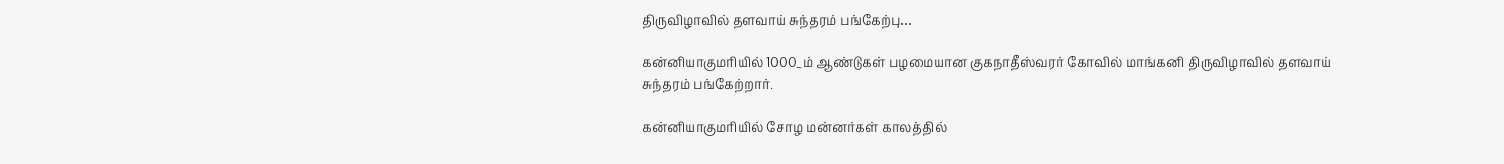திருவிழாவில் தளவாய் சுந்தரம் பங்கேற்பு…

கன்னியாகுமரியில் 1000_ம் ஆண்டுகள் பழமையான குகநாதீஸ்வரர் கோவில் மாங்கனி திருவிழாவில் தளவாய் சுந்தரம் பங்கேற்றார்.

கன்னியாகுமரியில் சோழ மன்னர்கள் காலத்தில்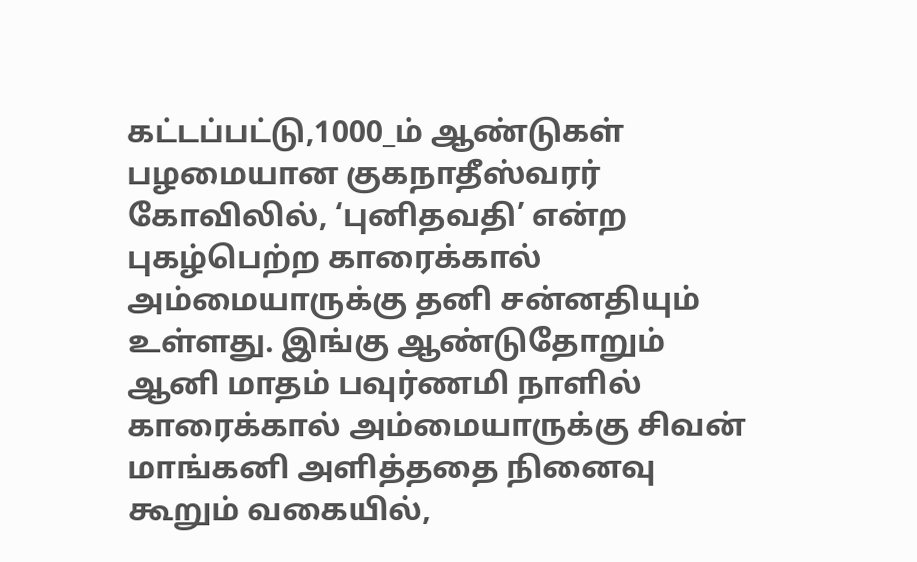கட்டப்பட்டு,1000_ம் ஆண்டுகள் பழமையான குகநாதீஸ்வரர் கோவிலில், ‘புனிதவதி’ என்ற புகழ்பெற்ற காரைக்கால் அம்மையாருக்கு தனி சன்னதியும் உள்ளது. இங்கு ஆண்டுதோறும் ஆனி மாதம் பவுர்ணமி நாளில் காரைக்கால் அம்மையாருக்கு சிவன் மாங்கனி அளித்ததை நினைவு கூறும் வகையில்,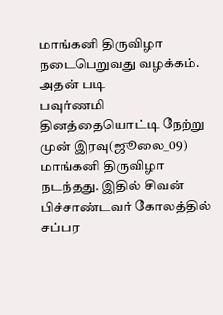மாங்கனி திருவிழா நடைபெறுவது வழக்கம். அதன் படி
பவுர்ணமி தினத்தையொட்டி நேற்று முன் இரவு(ஜூலை_09) மாங்கனி திருவிழா நடந்தது. இதில் சிவன் பிச்சாண்டவர் கோலத்தில் சப்பர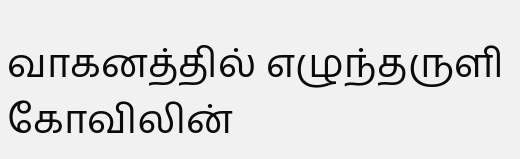வாகனத்தில் எழுந்தருளி கோவிலின்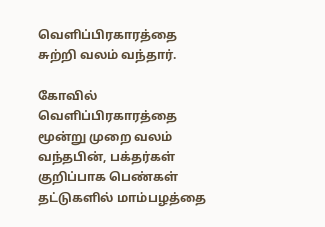வெளிப்பிரகாரத்தை சுற்றி வலம் வந்தார்.

கோவில் வெளிப்பிரகாரத்தை மூன்று முறை வலம் வந்தபின், பக்தர்கள் குறிப்பாக பெண்கள் தட்டுகளில் மாம்பழத்தை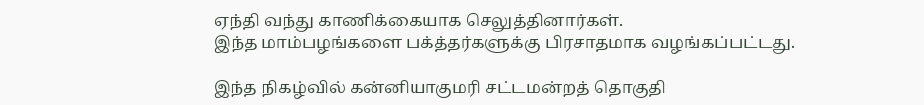ஏந்தி வந்து காணிக்கையாக செலுத்தினார்கள்.
இந்த மாம்பழங்களை பக்த்தர்களுக்கு பிரசாதமாக வழங்கப்பட்டது.

இந்த நிகழ்வில் கன்னியாகுமரி சட்டமன்றத் தொகுதி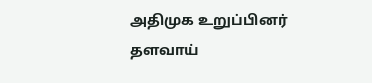அதிமுக உறுப்பினர் தளவாய்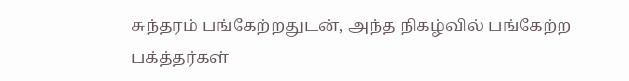சுந்தரம் பங்கேற்றதுடன், அந்த நிகழ்வில் பங்கேற்ற பக்த்தர்கள்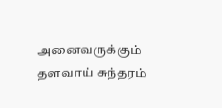அனைவருக்கும் தளவாய் சுந்தரம்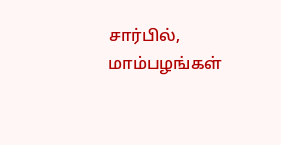சார்பில், மாம்பழங்கள்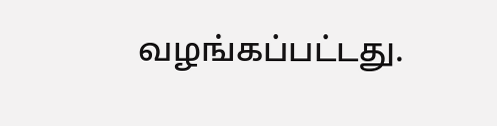வழங்கப்பட்டது.